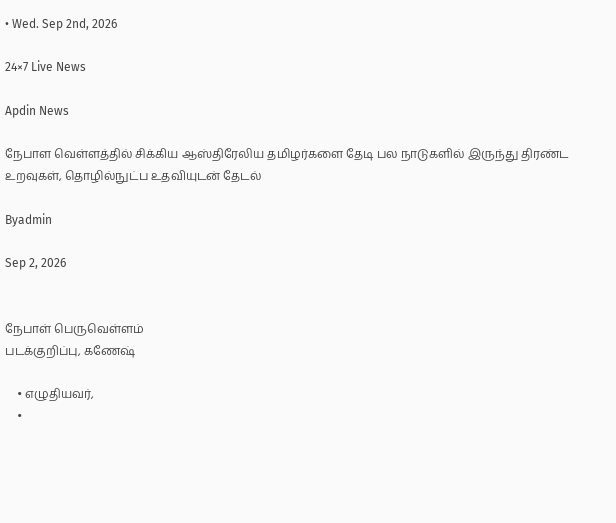• Wed. Sep 2nd, 2026

24×7 Live News

Apdin News

நேபாள வெள்ளத்தில் சிக்கிய ஆஸ்திரேலிய தமிழர்களை தேடி பல நாடுகளில் இருந்து திரண்ட உறவுகள், தொழில்நுட்ப உதவியுடன் தேடல்

Byadmin

Sep 2, 2026


நேபாள் பெருவெள்ளம்
படக்குறிப்பு, கணேஷ்

    • எழுதியவர்,
    •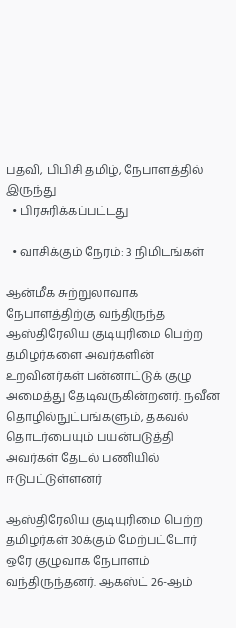பதவி, பிபிசி தமிழ், நேபாளத்தில் இருந்து
  • பிரசுரிக்கப்பட்டது

  • வாசிக்கும் நேரம்: 3 நிமிடங்கள்

ஆன்மீக சுற்றுலாவாக நேபாளத்திற்கு வந்திருந்த ஆஸ்திரேலிய குடியுரிமை பெற்ற தமிழர்களை அவர்களின் உறவினர்கள் பன்னாட்டுக் குழு அமைத்து தேடிவருகின்றனர். நவீன தொழில்நுட்பங்களும், தகவல் தொடர்பையும் பயன்படுத்தி அவர்கள் தேடல் பணியில் ஈடுபட்டுள்ளனர்

ஆஸ்திரேலிய குடியுரிமை பெற்ற தமிழர்கள் 30க்கும் மேற்பட்டோர் ஒரே குழுவாக நேபாளம் வந்திருந்தனர். ஆகஸ்ட் 26-ஆம்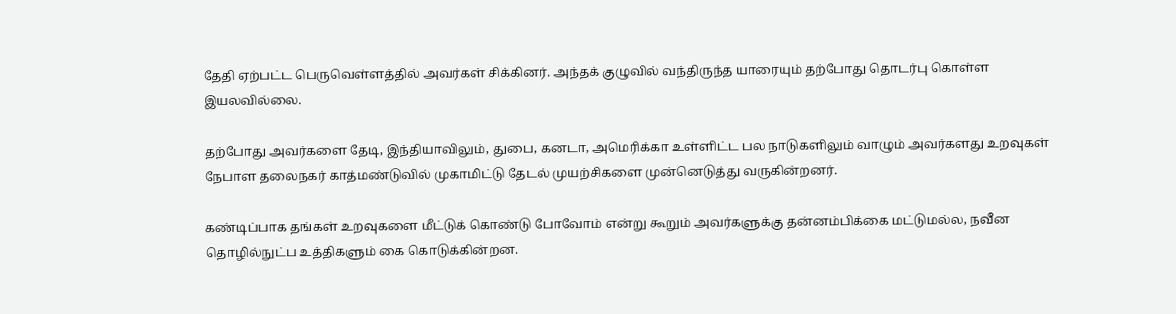தேதி ஏற்பட்ட பெருவெள்ளத்தில் அவர்கள் சிக்கினர். அந்தக் குழுவில் வந்திருந்த யாரையும் தற்போது தொடர்பு கொள்ள இயலவில்லை.

தற்போது அவர்களை தேடி, இந்தியாவிலும், துபை, கனடா, அமெரிக்கா உள்ளிட்ட பல நாடுகளிலும் வாழும் அவர்களது உறவுகள் நேபாள தலைநகர் காத்மண்டுவில் முகாமிட்டு தேடல் முயற்சிகளை முன்னெடுத்து வருகின்றனர்.

கண்டிப்பாக தங்கள் உறவுகளை மீட்டுக் கொண்டு போவோம் என்று கூறும் அவர்களுக்கு தன்னம்பிக்கை மட்டுமல்ல, நவீன தொழில்நுட்ப உத்திகளும் கை கொடுக்கின்றன.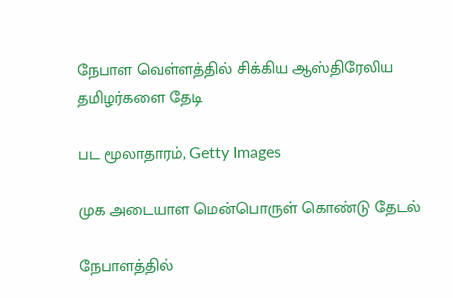நேபாள வெள்ளத்தில் சிக்கிய ஆஸ்திரேலிய தமிழர்களை தேடி

பட மூலாதாரம், Getty Images

முக அடையாள மென்பொருள் கொண்டு தேடல்

நேபாளத்தில்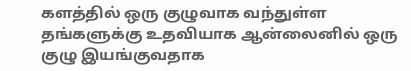களத்தில் ஒரு குழுவாக வந்துள்ள தங்களுக்கு உதவியாக ஆன்லைனில் ஒரு குழு இயங்குவதாக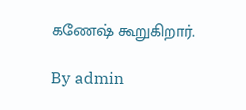கணேஷ் கூறுகிறார்.

By admin